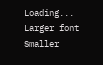Loading...
Larger font
Smaller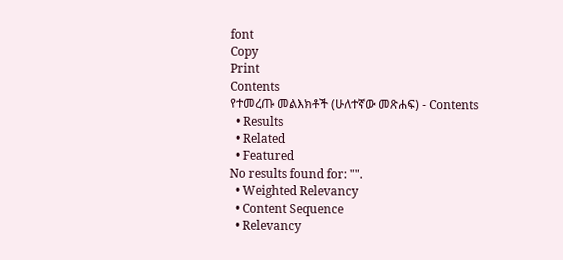font
Copy
Print
Contents
የተመረጡ መልእክቶች (ሁለተኛው መጽሐፍ) - Contents
  • Results
  • Related
  • Featured
No results found for: "".
  • Weighted Relevancy
  • Content Sequence
  • Relevancy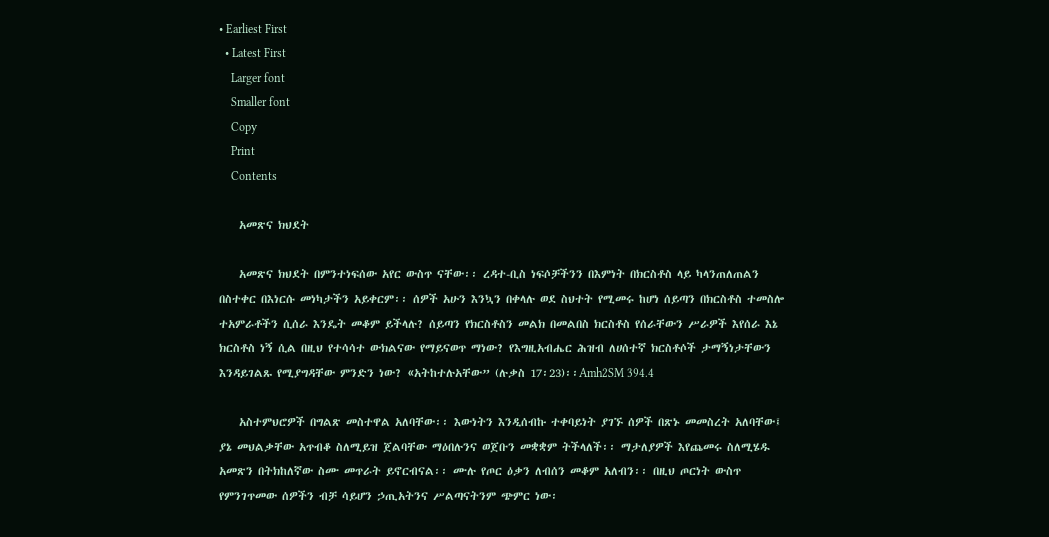• Earliest First
  • Latest First
    Larger font
    Smaller font
    Copy
    Print
    Contents

    አመጽና ክህደት

    አመጽና ክህደት በምንተነፍሰው አየር ውስጥ ናቸው፡፡ ረዳተ-ቢስ ነፍሶቻችንን በእምነት በክርስቶስ ላይ ካላንጠለጠልን በስተቀር በእነርሱ መነካታችን አይቀርም፡፡ ሰዎች አሁን እንኳን በቀላሉ ወደ ስህተት የሚመሩ ከሆነ ሰይጣን በክርስቶስ ተመስሎ ተአምራቶችን ሲሰራ እንዴት መቆም ይችላሉ? ሰይጣን የክርስቶስን መልክ በመልበስ ክርስቶስ የሰራቸውን ሥራዎች እየሰራ እኔ ክርስቶስ ነኝ ሲል በዚህ የተሳሳተ ውክልናው የማይናወጥ ማነው? የእግዚአብሔር ሕዝብ ለሀሰተኛ ክርስቶሶች ታማኝነታቸውን እንዳይገልጹ የሚያግዳቸው ምንድን ነው? «አትከተሉአቸው” (ሉቃስ 17፡23)፡፡Amh2SM 394.4

    አስተምህሮዎች በግልጽ መስተዋል አለባቸው፡፡ እውነትን እንዲሰብኩ ተቀባይነት ያገኙ ሰዎች በጽኑ መመስረት አለባቸው፤ ያኔ መህልቃቸው አጥብቆ ስለሚይዝ ጀልባቸው ማዕበሉንና ወጀቡን መቋቋም ትችላለች፡፡ ማታለያዎች እየጨመሩ ስለሚሄዱ አመጽን በትክከለኛው ስሙ መጥራት ይኖርብናል፡፡ ሙሉ የጦር ዕቃን ለብሰን መቆም አለብን፡፡ በዚህ ጦርነት ውስጥ የምንገጥመው ሰዎችን ብቻ ሳይሆን ኃጢአትንና ሥልጣናትንም ጭምር ነው፡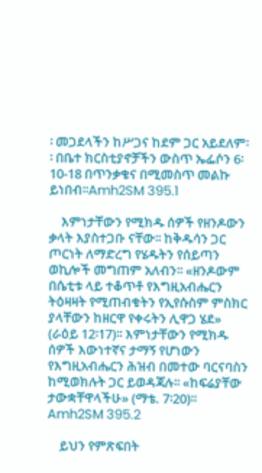፡ መጋደላችን ከሥጋና ከደም ጋር አይደለም፡፡ በቤተ ክርስቲያኖቻችን ውስጥ ኤፌሶን 6፡ 10-18 በጥንቃቄና በሚመስጥ መልኩ ይነበብ፡፡Amh2SM 395.1

    እምነታቸውን የሚክዱ ሰዎች የዘንዶውን ቃላት እያስተጋቡ ናቸው፡፡ ከቅዱሳን ጋር ጦርነት ለማድረግ የሄዱትን የሰይጣን ወኪሎች መግጠም አለብን፡፡ «ዘንዶውም በሴቲቱ ላይ ተቆጥቶ የእግዚአብሔርን ትዕዛዛት የሚጠብቁትን የኢየሱስም ምስክር ያላቸውን ከዘርዋ የቀሩትን ሊዋጋ ሄደ» (ራዕይ 12፡17)፡፡ እምነታቸውን የሚክዱ ሰዎች እውነተኛና ታማኝ የሆነውን የእግዚአብሔርን ሕዝብ በመተው ባርናባስን ከሚወክሉት ጋር ይወዳጃሉ፡፡ «ከፍሬያቸው ታውቋቸዋላችሁ» (ማቴ. 7፡20)፡፡Amh2SM 395.2

    ይህን የምጽፍበት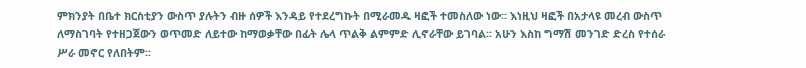ምክንያት በቤተ ክርስቲያን ውስጥ ያሉትን ብዙ ሰዎች እንዳይ የተደረግኩት በሚራመዱ ዛፎች ተመስለው ነው፡፡ እነዚህ ዛፎች በአታላዩ መረብ ውስጥ ለማስገባት የተዘጋጀውን ወጥመድ ለይተው ከማወቃቸው በፊት ሌላ ጥልቅ ልምምድ ሊኖራቸው ይገባል፡፡ አሁን እስከ ግማሽ መንገድ ድረስ የተሰራ ሥራ መኖር የለበትም፡፡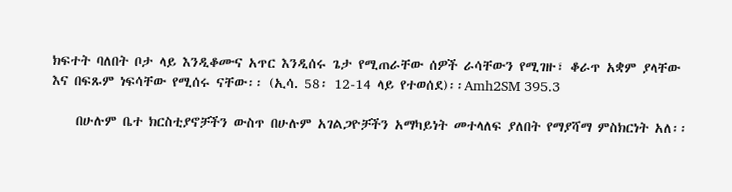ክፍተት ባለበት ቦታ ላይ እንዲቆሙና አጥር እንዲሰሩ ጌታ የሚጠራቸው ሰዎች ራሳቸውን የሚገዙ፣ ቆራጥ አቋም ያላቸው እና በፍጹም ነፍሳቸው የሚሰሩ ናቸው፡፡ (ኢሳ. 58፡ 12-14 ላይ የተወሰደ)፡፡Amh2SM 395.3

    በሁሉም ቤተ ክርስቲያኖቻችን ውስጥ በሁሉም አገልጋዮቻችን አማካይነት መተላለፍ ያለበት የማያሻማ ምስክርነት አለ፡፡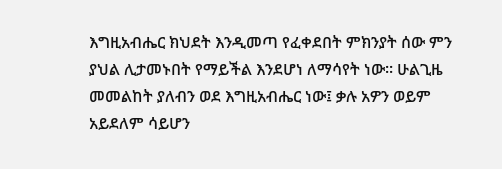እግዚአብሔር ክህደት እንዲመጣ የፈቀደበት ምክንያት ሰው ምን ያህል ሊታመኑበት የማይችል እንደሆነ ለማሳየት ነው፡፡ ሁልጊዜ መመልከት ያለብን ወደ እግዚአብሔር ነው፤ ቃሉ አዎን ወይም አይደለም ሳይሆን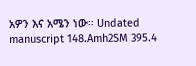አዎን እና አሜን ነው፡፡ Undated manuscript 148.Amh2SM 395.4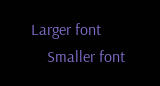Larger font
    Smaller font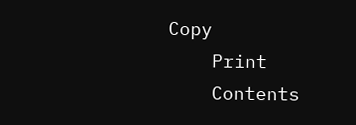Copy
    Print
    Contents